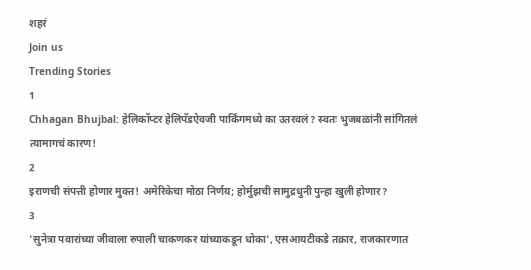शहरं
Join us
Trending Stories
1
Chhagan Bhujbal: हेलिकॉप्टर हेलिपॅडऐवजी पार्किंगमध्ये का उतरवलं? स्वतः भुजबळांनी सांगितलं त्यामागचं कारण!
2
इराणची संपत्ती होणार मुक्त! अमेरिकेचा मोठा निर्णय; होर्मुझची सामुद्रधुनी पुन्हा खुली होणार?
3
'सुनेत्रा पवारांच्या जीवाला रुपाली चाकणकर यांच्याकडून धोका', एसआयटीकडे तक्रार, राजकारणात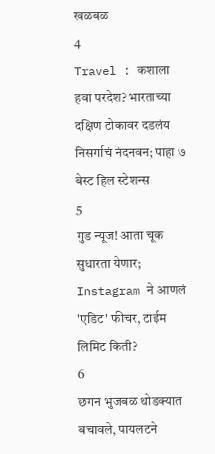खळबळ
4
Travel : कशाला हवा परदेश? भारताच्या दक्षिण टोकावर दडलंय निसर्गाचं नंदनवन; पाहा ७ बेस्ट हिल स्टेशन्स
5
गुड न्यूज! आता चूक सुधारता येणार; Instagram ने आणलं 'एडिट' फीचर, टाईम लिमिट किती?
6
छगन भुजबळ थोडक्यात बचावले, पायलटने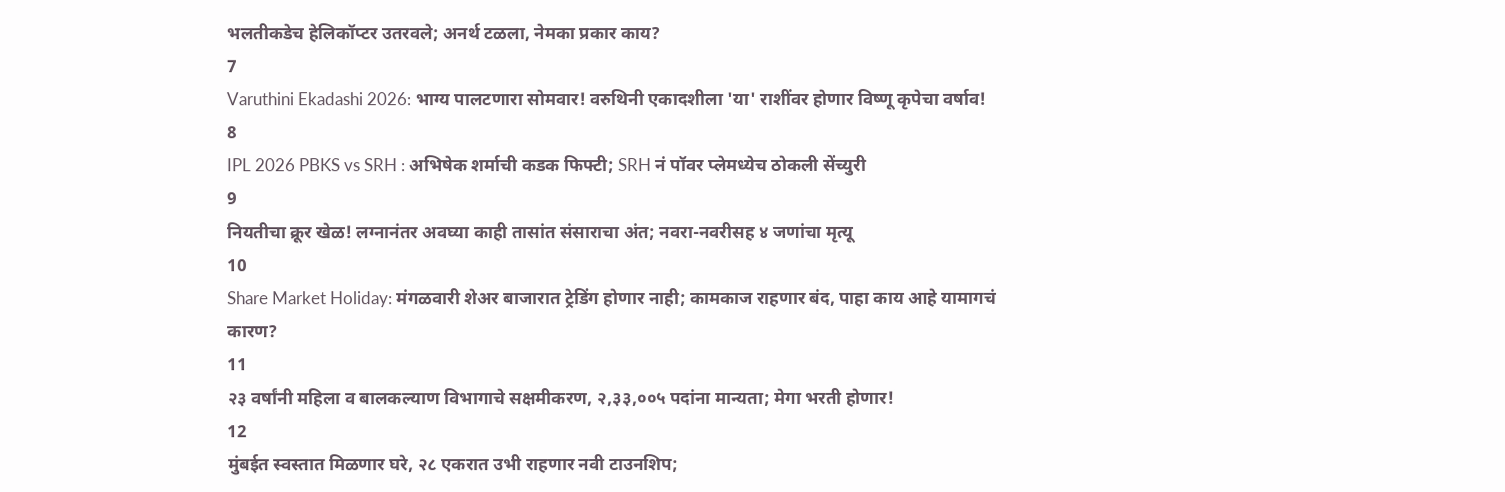भलतीकडेच हेलिकॉप्टर उतरवले; अनर्थ टळला, नेमका प्रकार काय?
7
Varuthini Ekadashi 2026: भाग्य पालटणारा सोमवार! वरुथिनी एकादशीला 'या' राशींवर होणार विष्णू कृपेचा वर्षाव!
8
IPL 2026 PBKS vs SRH : अभिषेक शर्माची कडक फिफ्टी; SRH नं पॉवर प्लेमध्येच ठोकली सेंच्युरी
9
नियतीचा क्रूर खेळ! लग्नानंतर अवघ्या काही तासांत संसाराचा अंत; नवरा-नवरीसह ४ जणांचा मृत्यू
10
Share Market Holiday: मंगळवारी शेअर बाजारात ट्रेडिंग होणार नाही; कामकाज राहणार बंद, पाहा काय आहे यामागचं कारण?
11
२३ वर्षांनी महिला व बालकल्याण विभागाचे सक्षमीकरण, २,३३,००५ पदांना मान्यता; मेगा भरती होणार!
12
मुंबईत स्वस्तात मिळणार घरे, २८ एकरात उभी राहणार नवी टाउनशिप;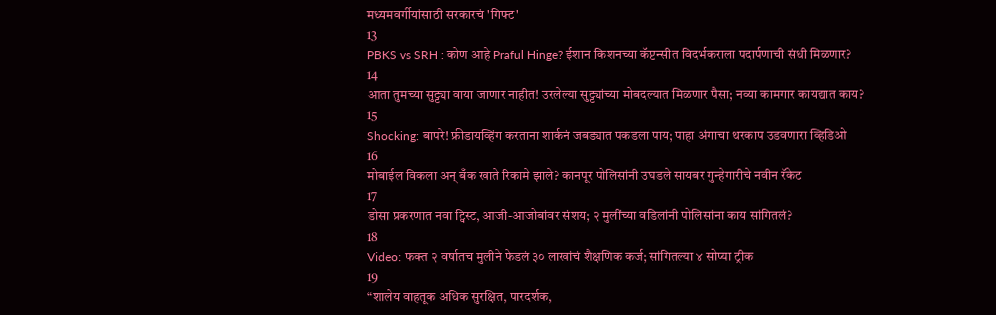मध्यमवर्गीयांसाठी सरकारचं 'गिफ्ट'
13
PBKS vs SRH : कोण आहे Praful Hinge? ईशान किशनच्या कॅप्टन्सीत विदर्भकराला पदार्पणाची संधी मिळणार?
14
आता तुमच्या सुट्ट्या वाया जाणार नाहीत! उरलेल्या सुट्ट्यांच्या मोबदल्यात मिळणार पैसा; नव्या कामगार कायद्यात काय?
15
Shocking: बापरे! फ्रीडायव्हिंग करताना शार्कनं जबड्यात पकडला पाय; पाहा अंगाचा थरकाप उडवणारा व्हिडिओ
16
मोबाईल विकला अन् बँक खाते रिकामे झाले? कानपूर पोलिसांनी उघडले सायबर गुन्हेगारीचे नवीन रॅकेट
17
डोसा प्रकरणात नवा ट्विस्ट, आजी-आजोबांवर संशय; २ मुलींच्या वडिलांनी पोलिसांना काय सांगितलं?
18
Video: फक्त २ वर्षातच मुलीने फेडलं ३० लाखांचं शैक्षणिक कर्ज; सांगितल्या ४ सोप्या ट्रीक
19
“शालेय वाहतूक अधिक सुरक्षित, पारदर्शक,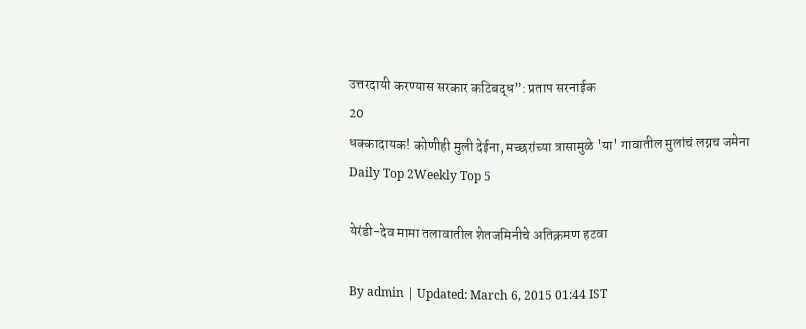उत्तरदायी करण्यास सरकार कटिबद्ध”: प्रताप सरनाईक
20
धक्कादायक! कोणीही मुली देईना, मच्छरांच्या त्रासामुळे 'या' गावातील मुलांचं लग्नच जमेना
Daily Top 2Weekly Top 5

येरंडी-देव मामा तलावातील शेतजमिनीचे अतिक्रमण हटवा

By admin | Updated: March 6, 2015 01:44 IST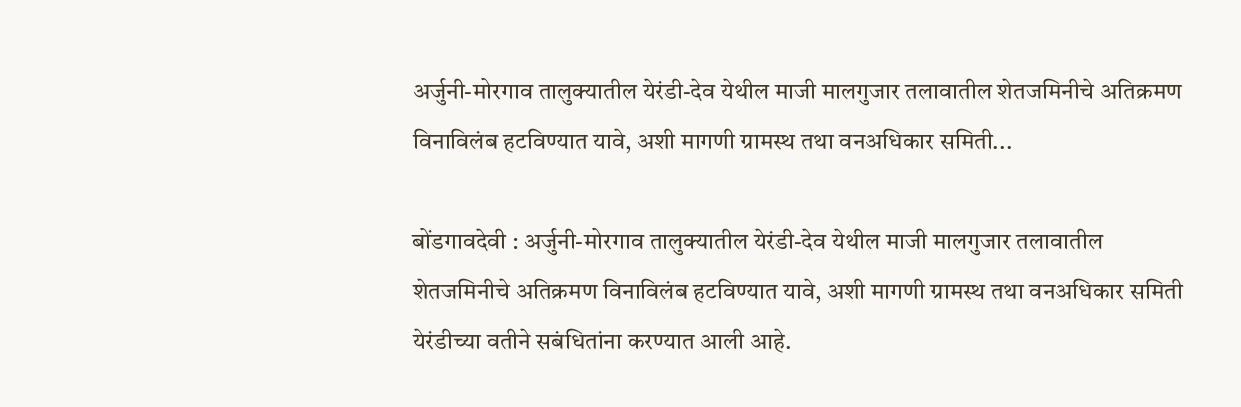अर्जुनी-मोरगाव तालुक्यातील येरंडी-देव येथील माजी मालगुजार तलावातील शेतजमिनीचे अतिक्रमण विनाविलंब हटविण्यात यावे, अशी मागणी ग्रामस्थ तथा वनअधिकार समिती...

बोंडगावदेवी : अर्जुनी-मोरगाव तालुक्यातील येरंडी-देव येथील माजी मालगुजार तलावातील शेतजमिनीचे अतिक्रमण विनाविलंब हटविण्यात यावे, अशी मागणी ग्रामस्थ तथा वनअधिकार समिती येरंडीच्या वतीने सबंधितांना करण्यात आली आहे.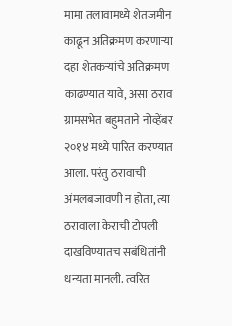मामा तलावामध्ये शेतजमीन काढून अतिक्रमण करणाऱ्या दहा शेतकऱ्यांचे अतिक्रमण काढण्यात यावे, असा ठराव ग्रामसभेत बहुमताने नोव्हेंबर २०१४ मध्ये पारित करण्यात आला. परंतु ठरावाची अंमलबजावणी न होता, त्या ठरावाला केराची टोपली दाखविण्यातच सबंधितांनी धन्यता मानली. त्वरित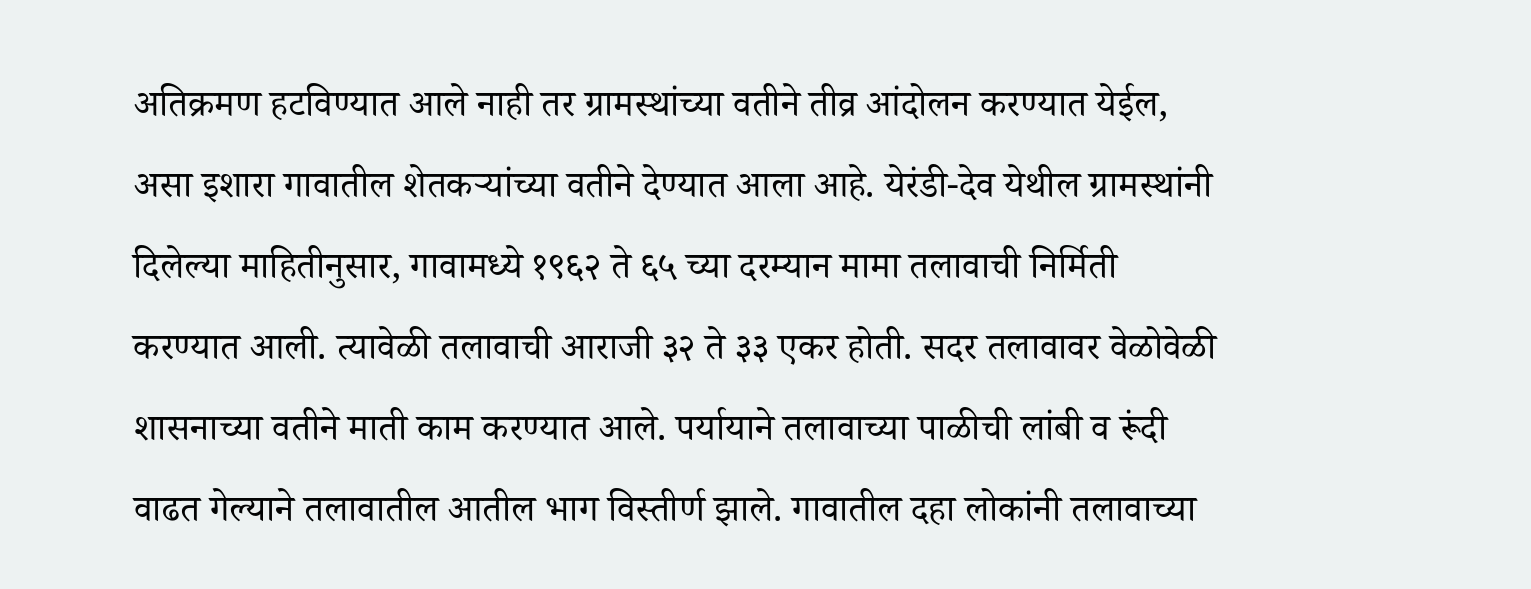अतिक्रमण हटविण्यात आले नाही तर ग्रामस्थांच्या वतीने तीव्र आंदोलन करण्यात येईल, असा इशारा गावातील शेतकऱ्यांच्या वतीने देण्यात आला आहे. येरंडी-देव येथील ग्रामस्थांनी दिलेल्या माहितीनुसार, गावामध्ये १९६२ ते ६५ च्या दरम्यान मामा तलावाची निर्मिती करण्यात आली. त्यावेळी तलावाची आराजी ३२ ते ३३ एकर होती. सदर तलावावर वेळोवेळी शासनाच्या वतीने माती काम करण्यात आले. पर्यायाने तलावाच्या पाळीची लांबी व रूंदी वाढत गेल्याने तलावातील आतील भाग विस्तीर्ण झाले. गावातील दहा लोकांनी तलावाच्या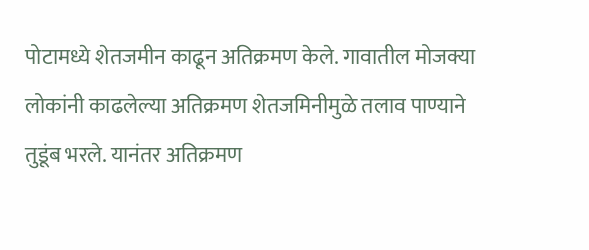पोटामध्ये शेतजमीन काढून अतिक्रमण केले. गावातील मोजक्या लोकांनी काढलेल्या अतिक्रमण शेतजमिनीमुळे तलाव पाण्याने तुडूंब भरले. यानंतर अतिक्रमण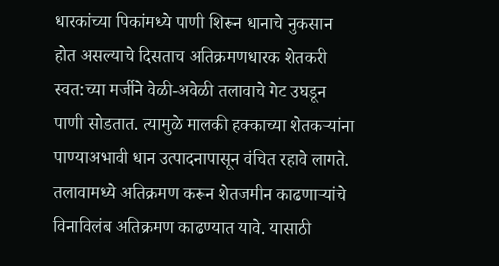धारकांच्या पिकांमध्ये पाणी शिरून धानाचे नुकसान होत असल्याचे दिसताच अतिक्रमणधारक शेतकरी स्वत:च्या मर्जीने वेळी-अवेळी तलावाचे गेट उघडून पाणी सोडतात. त्यामुळे मालकी हक्काच्या शेतकऱ्यांना पाण्याअभावी धान उत्पादनापासून वंचित रहावे लागते. तलावामध्ये अतिक्रमण करून शेतजमीन काढणाऱ्यांचे विनाविलंब अतिक्रमण काढण्यात यावे. यासाठी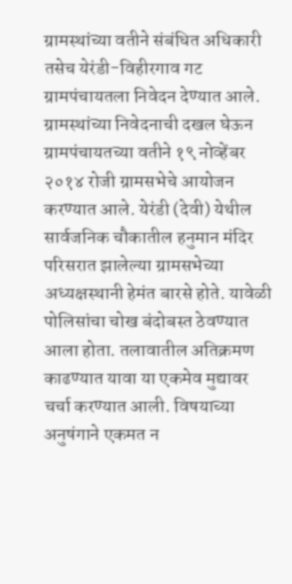ग्रामस्थांच्या वतीने संबंधित अधिकारी तसेच येरंडी-विहीरगाव गट ग्रामपंचायतला निवेदन देण्यात आले. ग्रामस्थांच्या निवेदनाची दखल घेऊन ग्रामपंचायतच्या वतीने १९ नोव्हेंबर २०१४ रोजी ग्रामसभेचे आयोजन करण्यात आले. येरंडी (देवी) येथील सार्वजनिक चौकातील हनुमान मंदिर परिसरात झालेल्या ग्रामसभेच्या अध्यक्षस्थानी हेमंत बारसे होते. यावेळी पोलिसांचा चोख बंदोबस्त ठेवण्यात आला होता. तलावातील अतिक्रमण काढण्यात यावा या एकमेव मुद्यावर चर्चा करण्यात आली. विषयाच्या अनुषंगाने एकमत न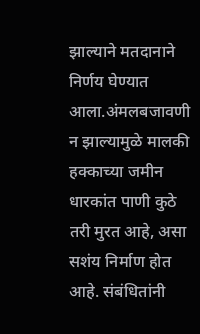झाल्याने मतदानाने निर्णय घेण्यात आला.अंमलबजावणी न झाल्यामुळे मालकी हक्काच्या जमीन धारकांत पाणी कुठे तरी मुरत आहे, असा सशंय निर्माण होत आहे. संबंधितांनी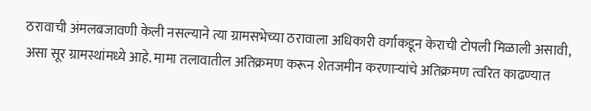ठरावाची अंमलबजावणी केली नसल्याने त्या ग्रामसभेच्या ठरावाला अधिकारी वर्गाकडून केराची टोपली मिळाली असावी, असा सूर ग्रामस्थांमध्ये आहे. मामा तलावातील अतिक्रमण करून शेतजमीन करणाऱ्यांचे अतिक्रमण त्वरित काढण्यात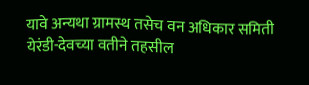यावे अन्यथा ग्रामस्थ तसेच वन अधिकार समिती येरंडी-देवच्या वतीने तहसील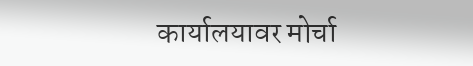कार्यालयावर मोर्चा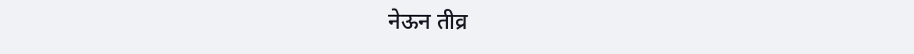नेऊन तीव्र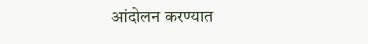आंदोलन करण्यात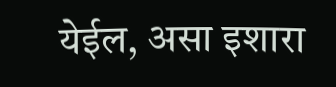येईल, असा इशारा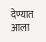देण्यात आला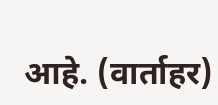आहे. (वार्ताहर)